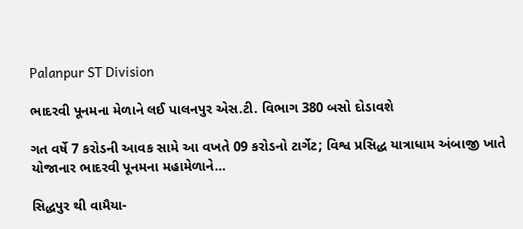Palanpur ST Division

ભાદરવી પૂનમના મેળાને લઈ પાલનપુર એસ.ટી. વિભાગ 380 બસો દોડાવશે

ગત વર્ષે 7 કરોડની આવક સામે આ વખતે 09 કરોડનો ટાર્ગેટ; વિશ્વ પ્રસિદ્ધ યાત્રાધામ અંબાજી ખાતે યોજાનાર ભાદરવી પૂનમના મહામેળાને…

સિદ્ધપુર થી વામૈયા-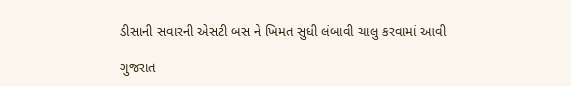ડીસાની સવારની એસટી બસ ને ખિમત સુધી લંબાવી ચાલુ કરવામાં આવી

ગુજરાત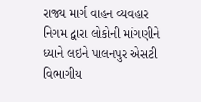રાજ્ય માર્ગ વાહન વ્યવહાર નિગમ દ્વારા લોકોની માંગણીને ધ્યાને લઇને પાલનપુર એસટી વિભાગીય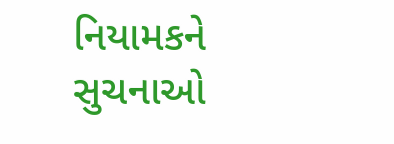નિયામકને સુચનાઓ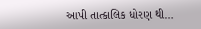આપી તાત્કાલિક ધોરણ થી…